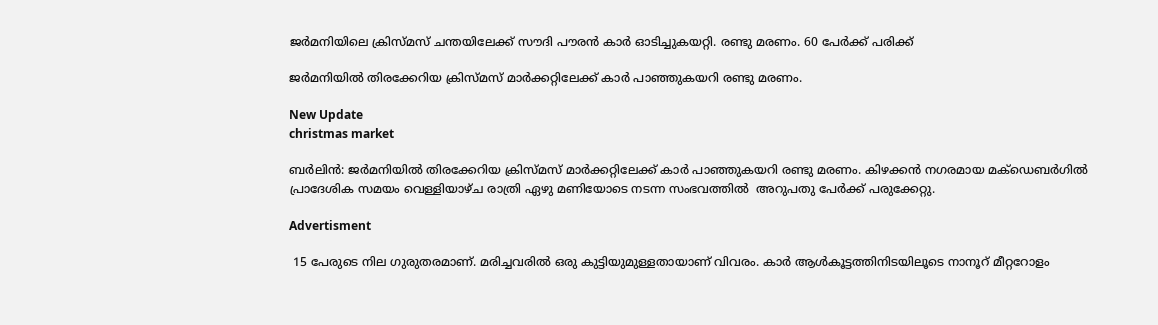ജര്‍മനിയിലെ ക്രിസ്മസ് ചന്തയിലേക്ക് സൗദി പൗരന്‍ കാര്‍ ഓടിച്ചുകയറ്റി. രണ്ടു മരണം. 60 പേര്‍ക്ക് പരിക്ക്

ജര്‍മനിയില്‍ തിരക്കേറിയ ക്രിസ്മസ് മാര്‍ക്കറ്റിലേക്ക് കാര്‍ പാഞ്ഞുകയറി രണ്ടു മരണം.

New Update
christmas market

ബര്‍ലിന്‍: ജര്‍മനിയില്‍ തിരക്കേറിയ ക്രിസ്മസ് മാര്‍ക്കറ്റിലേക്ക് കാര്‍ പാഞ്ഞുകയറി രണ്ടു മരണം. കിഴക്കന്‍ നഗരമായ മക്ഡെബര്‍ഗില്‍ പ്രാദേശിക സമയം വെള്ളിയാഴ്ച രാത്രി ഏഴു മണിയോടെ നടന്ന സംഭവത്തില്‍  അറുപതു പേര്‍ക്ക് പരുക്കേറ്റു.

Advertisment

 15 പേരുടെ നില ഗുരുതരമാണ്. മരിച്ചവരില്‍ ഒരു കുട്ടിയുമുള്ളതായാണ് വിവരം. കാര്‍ ആള്‍കൂട്ടത്തിനിടയിലൂടെ നാനൂറ് മീറ്ററോളം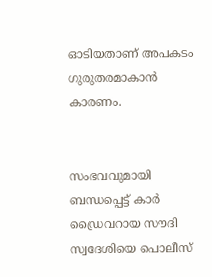ഓടിയതാണ് അപകടം ഗുരുതരമാകാന്‍ കാരണം.


സംഭവവുമായി ബന്ധപ്പെട്ട് കാര്‍ ഡ്രൈവറായ സൗദി സ്വദേശിയെ പൊലീസ്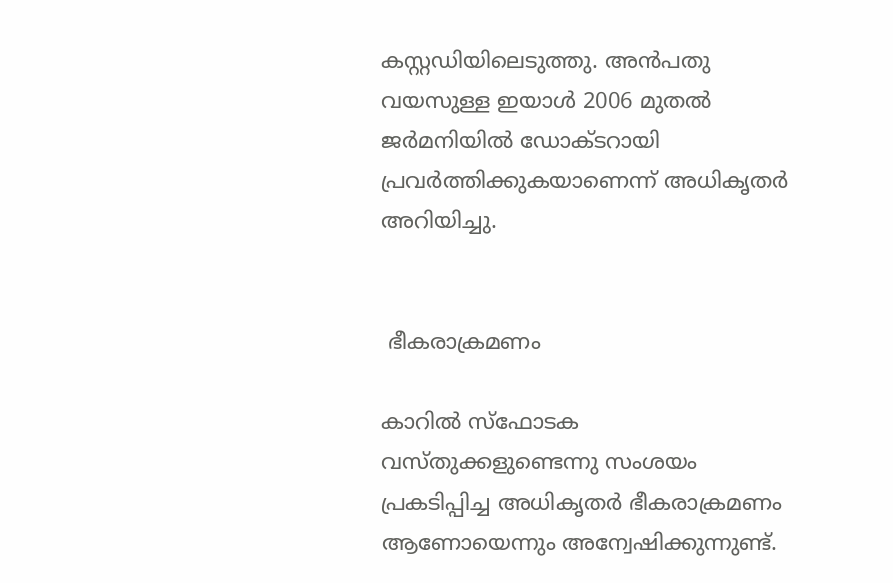കസ്റ്റഡിയിലെടുത്തു. അന്‍പതു വയസുള്ള ഇയാള്‍ 2006 മുതല്‍ ജര്‍മനിയില്‍ ഡോക്ടറായി പ്രവര്‍ത്തിക്കുകയാണെന്ന് അധികൃതര്‍ അറിയിച്ചു.


 ഭീകരാക്രമണം

കാറില്‍ സ്ഫോടക വസ്തുക്കളുണ്ടെന്നു സംശയം പ്രകടിപ്പിച്ച അധികൃതര്‍ ഭീകരാക്രമണം ആണോയെന്നും അന്വേഷിക്കുന്നുണ്ട്.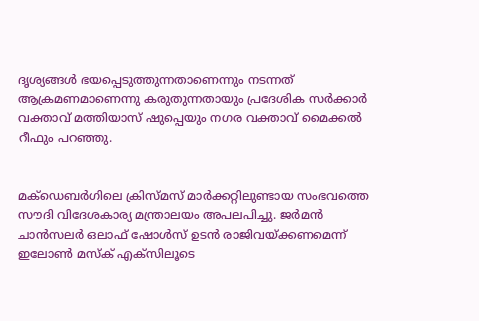ദൃശ്യങ്ങള്‍ ഭയപ്പെടുത്തുന്നതാണെന്നും നടന്നത് ആക്രമണമാണെന്നു കരുതുന്നതായും പ്രദേശിക സര്‍ക്കാര്‍ വക്താവ് മത്തിയാസ് ഷുപ്പെയും നഗര വക്താവ് മൈക്കല്‍ റീഫും പറഞ്ഞു.


മക്ഡെബര്‍ഗിലെ ക്രിസ്മസ് മാര്‍ക്കറ്റിലുണ്ടായ സംഭവത്തെ സൗദി വിദേശകാര്യ മന്ത്രാലയം അപലപിച്ചു. ജര്‍മന്‍ ചാന്‍സലര്‍ ഒലാഫ് ഷോള്‍സ് ഉടന്‍ രാജിവയ്ക്കണമെന്ന് ഇലോണ്‍ മസ്‌ക് എക്സിലൂടെ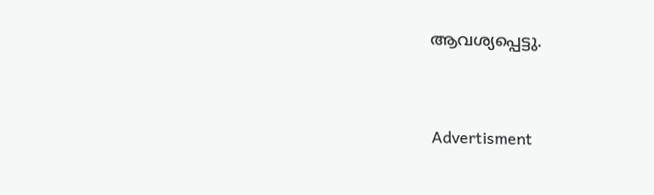ആവശ്യപ്പെട്ടു.


Advertisment